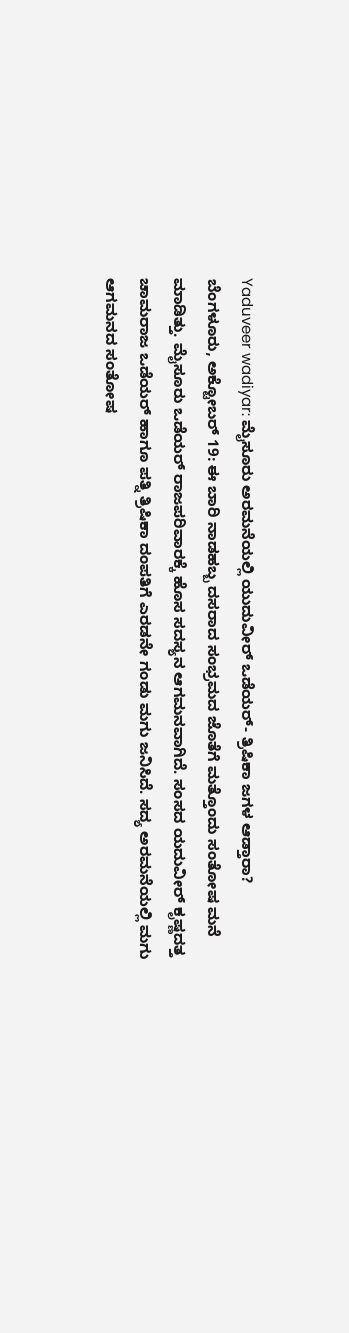Yaduveer wadiyar: ಮೈಸೂರು ಅರಮನೆಯಲ್ಲಿ ಯುದುವೀರ್ ಒಡೆಯರ್- ತ್ರಿಷಿಕಾ ಜಗಳ ಆಡ್ತಾರಾ?
ಬೆಂಗಳೂರು, ಅಕ್ಟೋಬರ್ 19: ಈ ಬಾರಿ ನಾಡಹಬ್ಬ ದಸರಾದ ಸಂಭ್ರಮದ ಜೊತೆಗೆ ಮತ್ತೊಂದು ಸಂತೋಷ ಮನೆ ಮಾಡಿತ್ತು. ಮೈಸೂರು ಒಡೆಯರ್ ರಾಜಪರಿವಾರಕ್ಕೆ ಹೊಸ ಸದಸ್ಯನ ಆಗಮನವಾಗಿದೆ. ಸಂಸದ ಯದುವೀರ್ ಕೃಷ್ಣದತ್ತ ಚಾಮರಾಜ ಒಡೆಯರ್ ಹಾಗೂ ಪತ್ನಿ ತ್ರಿಷಿಕಾ ದಂಪತಿಗೆ ಎರಡನೇ ಗಂಡು ಮಗು ಜನಿಸಿದೆ. ಸದ್ಯ ಅರಮನೆಯಲ್ಲಿ ಮಗು ಆಗಮನದ ಸಂತೋಷ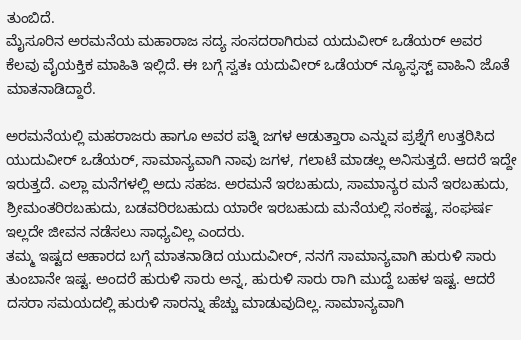ತುಂಬಿದೆ.
ಮೈಸೂರಿನ ಅರಮನೆಯ ಮಹಾರಾಜ ಸದ್ಯ ಸಂಸದರಾಗಿರುವ ಯದುವೀರ್ ಒಡೆಯರ್ ಅವರ ಕೆಲವು ವೈಯಕ್ತಿಕ ಮಾಹಿತಿ ಇಲ್ಲಿದೆ. ಈ ಬಗ್ಗೆ ಸ್ವತಃ ಯದುವೀರ್ ಒಡೆಯರ್ ನ್ಯೂಸ್ಫಸ್ಟ್ ವಾಹಿನಿ ಜೊತೆ ಮಾತನಾಡಿದ್ದಾರೆ.

ಅರಮನೆಯಲ್ಲಿ ಮಹರಾಜರು ಹಾಗೂ ಅವರ ಪತ್ನಿ ಜಗಳ ಆಡುತ್ತಾರಾ ಎನ್ನುವ ಪ್ರಶ್ನೆಗೆ ಉತ್ತರಿಸಿದ ಯುದುವೀರ್ ಒಡೆಯರ್, ಸಾಮಾನ್ಯವಾಗಿ ನಾವು ಜಗಳ, ಗಲಾಟೆ ಮಾಡಲ್ಲ ಅನಿಸುತ್ತದೆ. ಆದರೆ ಇದ್ದೇ ಇರುತ್ತದೆ. ಎಲ್ಲಾ ಮನೆಗಳಲ್ಲಿ ಅದು ಸಹಜ. ಅರಮನೆ ಇರಬಹುದು, ಸಾಮಾನ್ಯರ ಮನೆ ಇರಬಹುದು, ಶ್ರೀಮಂತರಿರಬಹುದು, ಬಡವರಿರಬಹುದು ಯಾರೇ ಇರಬಹುದು ಮನೆಯಲ್ಲಿ ಸಂಕಷ್ಟ, ಸಂಘರ್ಷ ಇಲ್ಲದೇ ಜೀವನ ನಡೆಸಲು ಸಾಧ್ಯವಿಲ್ಲ ಎಂದರು.
ತಮ್ಮ ಇಷ್ಟದ ಆಹಾರದ ಬಗ್ಗೆ ಮಾತನಾಡಿದ ಯುದುವೀರ್, ನನಗೆ ಸಾಮಾನ್ಯವಾಗಿ ಹುರುಳಿ ಸಾರು ತುಂಬಾನೇ ಇಷ್ಟ. ಅಂದರೆ ಹುರುಳಿ ಸಾರು ಅನ್ನ, ಹುರುಳಿ ಸಾರು ರಾಗಿ ಮುದ್ದೆ ಬಹಳ ಇಷ್ಟ. ಆದರೆ ದಸರಾ ಸಮಯದಲ್ಲಿ ಹುರುಳಿ ಸಾರನ್ನು ಹೆಚ್ಚು ಮಾಡುವುದಿಲ್ಲ. ಸಾಮಾನ್ಯವಾಗಿ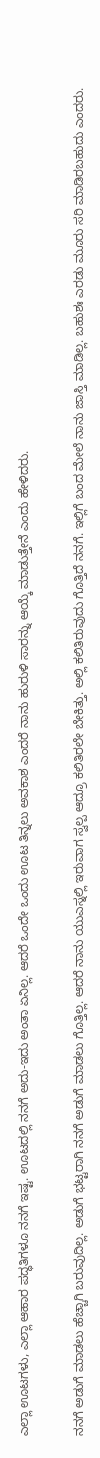ಎಲ್ಲಾ ಊಟಗಳು, ಎಲ್ಲಾ ಆಹಾರ ಪದ್ಧತಿಗಳೂ ನನಗೆ ಇಷ್ಟ. ಊಟದಲ್ಲಿ ನನಗೆ ಅದು-ಇದು ಅಂತಾ ಏನಿಲ್ಲ. ಆದರೆ ಒಂದೇ ಒಂದು ಊಟ ತಿನ್ನಲು ಅವಕಾಶ ಎಂದರೆ ನಾನು ಹುರುಳಿ ಸಾರನ್ನು ಆಯ್ಕೆ ಮಾಡುತ್ತೇನೆ ಎಂದು ಹೇಳಿದರು.

ನನಗೆ ಅಡುಗೆ ಮಾಡಲು ಹೆಚ್ಚಾಗಿ ಬರುವುದಿಲ್ಲ. ಅಡುಗೆ ಭಟ್ಟರಾಗಿ ನನಗೆ ಅಡುಗೆ ಮಾಡಲು ಗೊತ್ತಿಲ್ಲ. ಆದರೆ ನಾನು ಯುಎಸ್ನಲ್ಲಿ ಇರುವಾಗ ಸ್ವಲ್ಪ ಆದ್ರೂ ಕಲಿತಿರಲೇ ಬೇಕಿತ್ತು. ಅಲ್ಲಿ ಕಲಿತಿರುವುದು ಗೊತ್ತಿದೆ ನನಗೆ. ಇಲ್ಲಿಗೆ ಬಂದ ಮೇಲೆ ನಾನು ಜಾಸ್ತಿ ಮಾಡಿಲ್ಲ. ಬಹುಶಃ ಎರಡು ಮೂರು ಸರಿ ಮಾಡಿರಬಹುದು ಎಂದರು.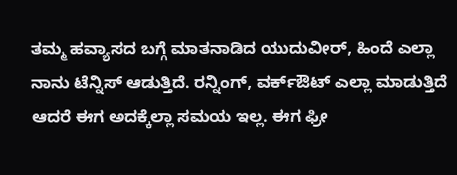ತಮ್ಮ ಹವ್ಯಾಸದ ಬಗ್ಗೆ ಮಾತನಾಡಿದ ಯುದುವೀರ್, ಹಿಂದೆ ಎಲ್ಲಾ ನಾನು ಟೆನ್ನಿಸ್ ಆಡುತ್ತಿದೆ. ರನ್ನಿಂಗ್, ವರ್ಕ್ಔಟ್ ಎಲ್ಲಾ ಮಾಡುತ್ತಿದೆ ಆದರೆ ಈಗ ಅದಕ್ಕೆಲ್ಲಾ ಸಮಯ ಇಲ್ಲ. ಈಗ ಫ್ರೀ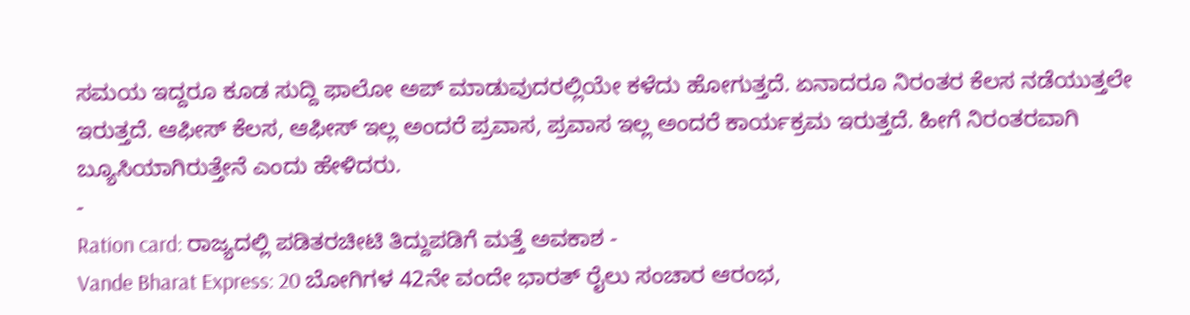ಸಮಯ ಇದ್ದರೂ ಕೂಡ ಸುದ್ದಿ ಫಾಲೋ ಅಪ್ ಮಾಡುವುದರಲ್ಲಿಯೇ ಕಳೆದು ಹೋಗುತ್ತದೆ. ಏನಾದರೂ ನಿರಂತರ ಕೆಲಸ ನಡೆಯುತ್ತಲೇ ಇರುತ್ತದೆ. ಆಫೀಸ್ ಕೆಲಸ, ಆಫೀಸ್ ಇಲ್ಲ ಅಂದರೆ ಪ್ರವಾಸ, ಪ್ರವಾಸ ಇಲ್ಲ ಅಂದರೆ ಕಾರ್ಯಕ್ರಮ ಇರುತ್ತದೆ. ಹೀಗೆ ನಿರಂತರವಾಗಿ ಬ್ಯೂಸಿಯಾಗಿರುತ್ತೇನೆ ಎಂದು ಹೇಳಿದರು.
-
Ration card: ರಾಜ್ಯದಲ್ಲಿ ಪಡಿತರಚೀಟಿ ತಿದ್ದುಪಡಿಗೆ ಮತ್ತೆ ಅವಕಾಶ -
Vande Bharat Express: 20 ಬೋಗಿಗಳ 42ನೇ ವಂದೇ ಭಾರತ್ ರೈಲು ಸಂಚಾರ ಆರಂಭ,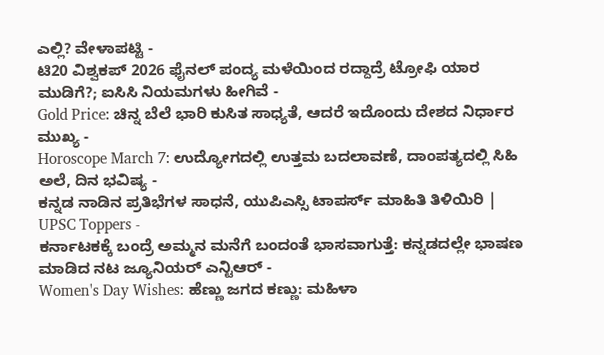ಎಲ್ಲಿ? ವೇಳಾಪಟ್ಟಿ -
ಟಿ20 ವಿಶ್ವಕಪ್ 2026 ಫೈನಲ್ ಪಂದ್ಯ ಮಳೆಯಿಂದ ರದ್ದಾದ್ರೆ ಟ್ರೋಫಿ ಯಾರ ಮುಡಿಗೆ?; ಐಸಿಸಿ ನಿಯಮಗಳು ಹೀಗಿವೆ -
Gold Price: ಚಿನ್ನ ಬೆಲೆ ಭಾರಿ ಕುಸಿತ ಸಾಧ್ಯತೆ, ಆದರೆ ಇದೊಂದು ದೇಶದ ನಿರ್ಧಾರ ಮುಖ್ಯ -
Horoscope March 7: ಉದ್ಯೋಗದಲ್ಲಿ ಉತ್ತಮ ಬದಲಾವಣೆ, ದಾಂಪತ್ಯದಲ್ಲಿ ಸಿಹಿ ಅಲೆ, ದಿನ ಭವಿಷ್ಯ -
ಕನ್ನಡ ನಾಡಿನ ಪ್ರತಿಭೆಗಳ ಸಾಧನೆ, ಯುಪಿಎಸ್ಸಿ ಟಾಪರ್ಸ್ ಮಾಹಿತಿ ತಿಳಿಯಿರಿ | UPSC Toppers -
ಕರ್ನಾಟಕಕ್ಕೆ ಬಂದ್ರೆ ಅಮ್ಮನ ಮನೆಗೆ ಬಂದಂತೆ ಭಾಸವಾಗುತ್ತೆ: ಕನ್ನಡದಲ್ಲೇ ಭಾಷಣ ಮಾಡಿದ ನಟ ಜ್ಯೂನಿಯರ್ ಎನ್ಟಿಆರ್ -
Women's Day Wishes: ಹೆಣ್ಣು ಜಗದ ಕಣ್ಣು: ಮಹಿಳಾ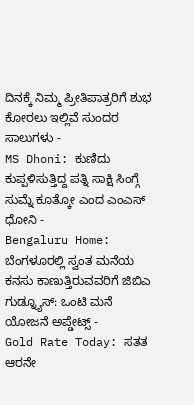ದಿನಕ್ಕೆ ನಿಮ್ಮ ಪ್ರೀತಿಪಾತ್ರರಿಗೆ ಶುಭ ಕೋರಲು ಇಲ್ಲಿವೆ ಸುಂದರ ಸಾಲುಗಳು -
MS Dhoni: ಕುಣಿದು ಕುಪ್ಪಳಿಸುತ್ತಿದ್ದ ಪತ್ನಿ ಸಾಕ್ಷಿ ಸಿಂಗ್ಗೆ ಸುಮ್ನೆ ಕೂತ್ಕೋ ಎಂದ ಎಂಎಸ್ ಧೋನಿ -
Bengaluru Home: ಬೆಂಗಳೂರಲ್ಲಿ ಸ್ವಂತ ಮನೆಯ ಕನಸು ಕಾಣುತ್ತಿರುವವರಿಗೆ ಜಿಬಿಎ ಗುಡ್ನ್ಯೂಸ್: ಒಂಟಿ ಮನೆ ಯೋಜನೆ ಅಪ್ಡೇಟ್ಸ್ -
Gold Rate Today: ಸತತ ಆರನೇ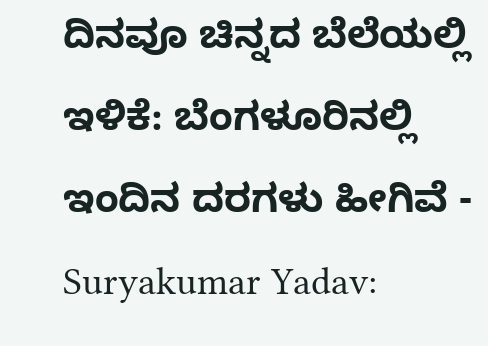ದಿನವೂ ಚಿನ್ನದ ಬೆಲೆಯಲ್ಲಿ ಇಳಿಕೆ: ಬೆಂಗಳೂರಿನಲ್ಲಿ ಇಂದಿನ ದರಗಳು ಹೀಗಿವೆ -
Suryakumar Yadav: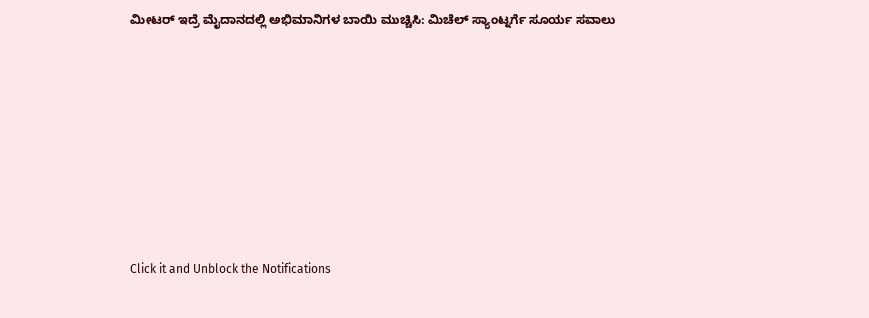ಮೀಟರ್ ಇದ್ರೆ ಮೈದಾನದಲ್ಲಿ ಅಭಿಮಾನಿಗಳ ಬಾಯಿ ಮುಚ್ಚಿಸಿ: ಮಿಚೆಲ್ ಸ್ಯಾಂಟ್ನರ್ಗೆ ಸೂರ್ಯ ಸವಾಲು












Click it and Unblock the Notifications